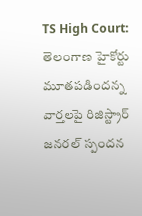TS High Court: తెలంగాణ హైకోర్టు మూతపడిందన్న వార్తలపై రిజిస్ట్రార్ జనరల్ స్పందన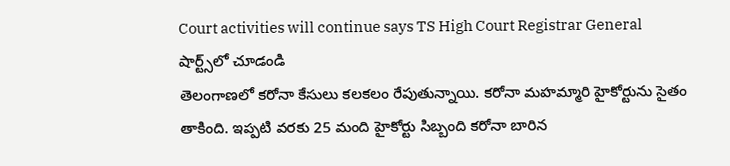Court activities will continue says TS High Court Registrar General
షార్ట్స్‌లో చూడండి
తెలంగాణలో కరోనా కేసులు కలకలం రేపుతున్నాయి. కరోనా మహమ్మారి హైకోర్టును సైతం తాకింది. ఇప్పటి వరకు 25 మంది హైకోర్టు సిబ్బంది కరోనా బారిన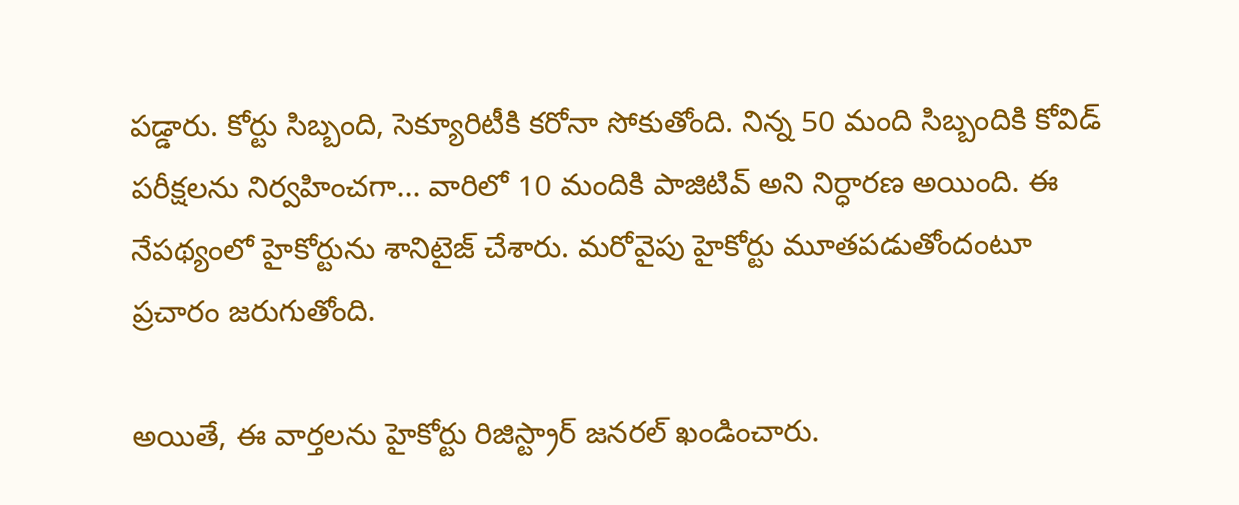పడ్డారు. కోర్టు సిబ్బంది, సెక్యూరిటీకి కరోనా సోకుతోంది. నిన్న 50 మంది సిబ్బందికి కోవిడ్ పరీక్షలను నిర్వహించగా... వారిలో 10 మందికి పాజిటివ్ అని నిర్ధారణ అయింది. ఈ నేపథ్యంలో హైకోర్టును శానిటైజ్ చేశారు. మరోవైపు హైకోర్టు మూతపడుతోందంటూ ప్రచారం జరుగుతోంది.

అయితే, ఈ వార్తలను హైకోర్టు రిజిస్ట్రార్ జనరల్ ఖండించారు.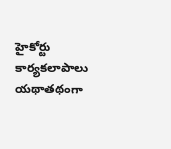హైకోర్టు కార్యకలాపాలు యథాతథంగా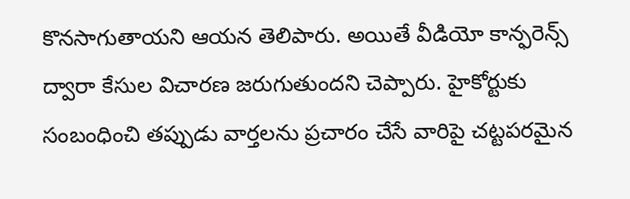కొనసాగుతాయని ఆయన తెలిపారు. అయితే వీడియో కాన్ఫరెన్స్ ద్వారా కేసుల విచారణ జరుగుతుందని చెప్పారు. హైకోర్టుకు సంబంధించి తప్పుడు వార్తలను ప్రచారం చేసే వారిపై చట్టపరమైన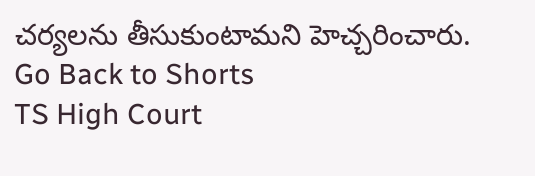చర్యలను తీసుకుంటామని హెచ్చరించారు.
Go Back to Shorts
TS High Court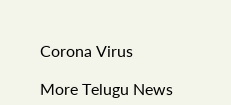Corona Virus

More Telugu News